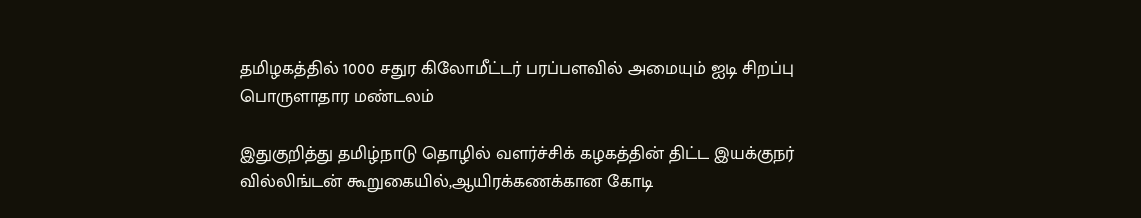தமிழகத்தில் 1000 சதுர கிலோமீட்டர் பரப்பளவில் அமையும் ஐடி சிறப்பு பொருளாதார மண்டலம்

இதுகுறித்து தமிழ்நாடு தொழில் வளர்ச்சிக் கழகத்தின் திட்ட இயக்குநர் வில்லிங்டன் கூறுகையில்,ஆயிரக்கணக்கான கோடி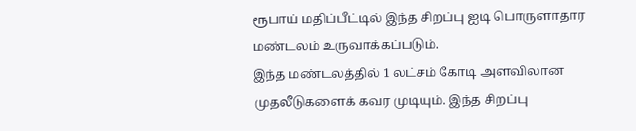ரூபாய் மதிப்பீட்டில் இந்த சிறப்பு ஐடி பொருளாதார மண்டலம் உருவாக்கப்படும்.
இந்த மண்டலத்தில் 1 லட்சம் கோடி அளவிலான முதலீடுகளைக் கவர முடியும். இந்த சிறப்பு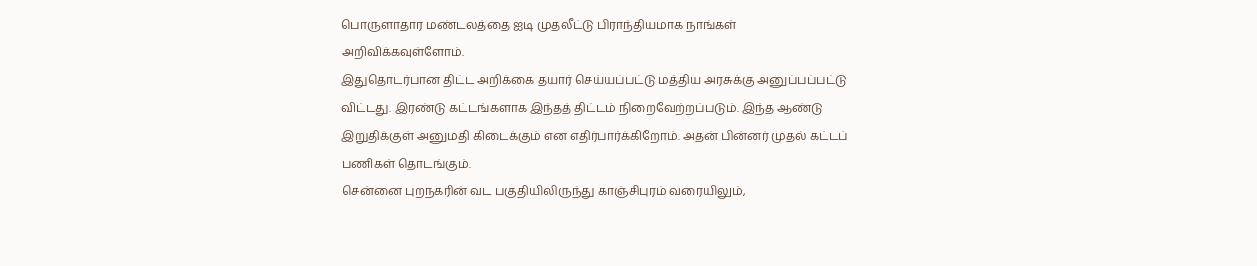பொருளாதார மண்டலத்தை ஐடி முதலீட்டு பிராந்தியமாக நாங்கள் அறிவிக்கவுள்ளோம்.
இதுதொடர்பான திட்ட அறிக்கை தயார் செய்யப்பட்டு மத்திய அரசுக்கு அனுப்பப்பட்டு விட்டது. இரண்டு கட்டங்களாக இந்தத் திட்டம் நிறைவேற்றப்படும். இந்த ஆண்டு இறுதிக்குள் அனுமதி கிடைக்கும் என எதிர்பார்க்கிறோம். அதன் பின்னர் முதல் கட்டப் பணிகள் தொடங்கும்.
சென்னை புறநகரின் வட பகுதியிலிருந்து காஞ்சிபுரம் வரையிலும்,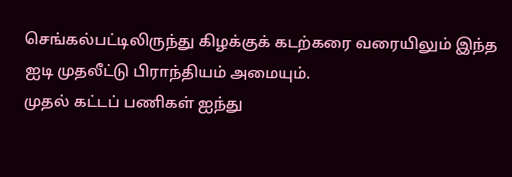செங்கல்பட்டிலிருந்து கிழக்குக் கடற்கரை வரையிலும் இந்த ஐடி முதலீட்டு பிராந்தியம் அமையும்.
முதல் கட்டப் பணிகள் ஐந்து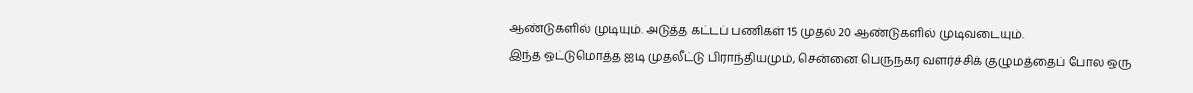ஆண்டுகளில் முடியும். அடுத்த கட்டப் பணிகள் 15 முதல் 20 ஆண்டுகளில் முடிவடையும்.
இந்த ஒட்டுமொத்த ஐடி முதலீட்டு பிராந்தியமும், சென்னை பெருநகர வளர்ச்சிக் குழுமத்தைப் போல ஒரு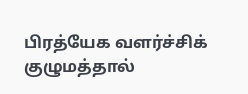பிரத்யேக வளர்ச்சிக் குழுமத்தால்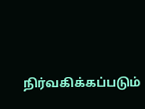நிர்வகிக்கப்படும்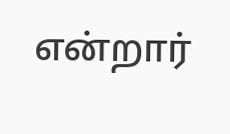என்றார்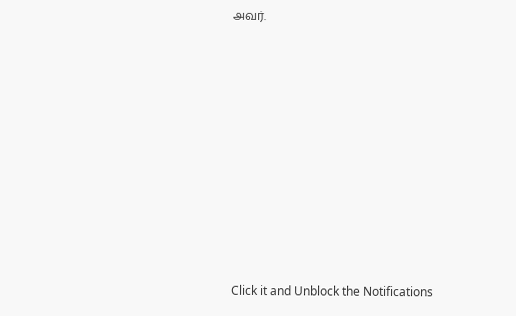அவர்.












Click it and Unblock the Notifications